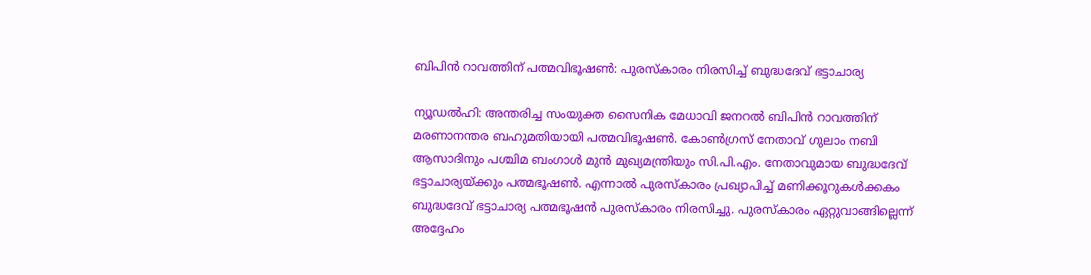ബിപിന്‍ റാവത്തിന് പത്മവിഭൂഷണ്‍: പുരസ്‌കാരം നിരസിച്ച് ബുദ്ധദേവ് ഭട്ടാചാര്യ

ന്യൂഡല്‍ഹി: അന്തരിച്ച സംയുക്ത സൈനിക മേധാവി ജനറല്‍ ബിപിന്‍ റാവത്തിന് മരണാനന്തര ബഹുമതിയായി പത്മവിഭൂഷണ്‍. കോണ്‍ഗ്രസ് നേതാവ് ഗുലാം നബി ആസാദിനും പശ്ചിമ ബംഗാള്‍ മുന്‍ മുഖ്യമന്ത്രിയും സി.പി.എം. നേതാവുമായ ബുദ്ധദേവ് ഭട്ടാചാര്യയ്ക്കും പത്മഭൂഷണ്‍. എന്നാല്‍ പുരസ്‌കാരം പ്രഖ്യാപിച്ച് മണിക്കൂറുകള്‍ക്കകം ബുദ്ധദേവ് ഭട്ടാചാര്യ പത്മഭൂഷന്‍ പുരസ്‌കാരം നിരസിച്ചു. പുരസ്‌കാരം ഏറ്റുവാങ്ങില്ലെന്ന് അദ്ദേഹം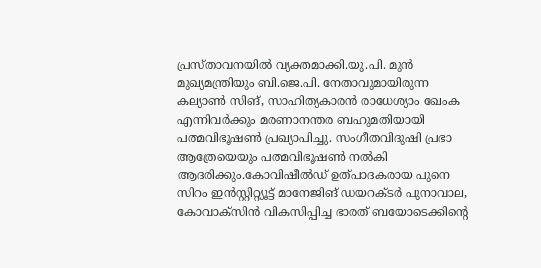പ്രസ്താവനയില്‍ വ്യക്തമാക്കി.യു.പി. മുന്‍ മുഖ്യമന്ത്രിയും ബി.ജെ.പി. നേതാവുമായിരുന്ന കല്യാണ്‍ സിങ്, സാഹിത്യകാരന്‍ രാധേശ്യാം ഖേംക എന്നിവര്‍ക്കും മരണാനന്തര ബഹുമതിയായി പത്മവിഭൂഷണ്‍ പ്രഖ്യാപിച്ചു. സംഗീതവിദുഷി പ്രഭാ ആത്രേയെയും പത്മവിഭൂഷണ്‍ നല്‍കി ആദരിക്കും.കോവിഷീല്‍ഡ് ഉത്പാദകരായ പുനെ സിറം ഇന്‍സ്റ്റിറ്റ്യൂട്ട് മാനേജിങ് ഡയറക്ടര്‍ പുനാവാല, കോവാക്സിന്‍ വികസിപ്പിച്ച ഭാരത് ബയോടെക്കിന്റെ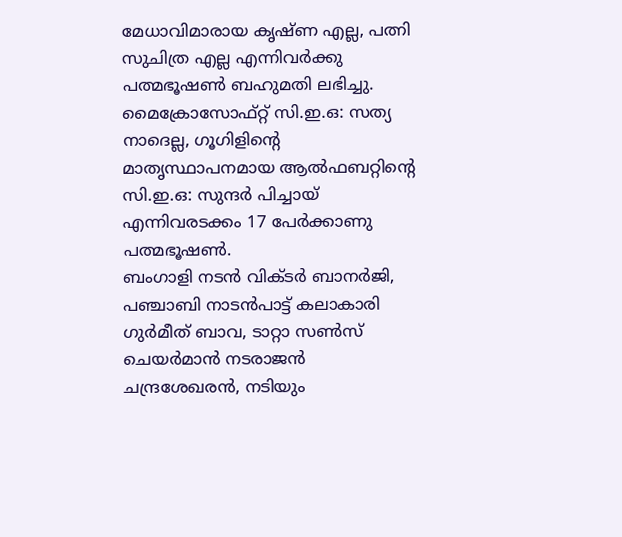മേധാവിമാരായ കൃഷ്ണ എല്ല, പത്നി സുചിത്ര എല്ല എന്നിവര്‍ക്കു പത്മഭൂഷണ്‍ ബഹുമതി ലഭിച്ചു. മൈക്രോസോഫ്റ്റ് സി.ഇ.ഒ: സത്യ നാദെല്ല, ഗൂഗിളിന്റെ മാതൃസ്ഥാപനമായ ആല്‍ഫബറ്റിന്റെ സി.ഇ.ഒ: സുന്ദര്‍ പിച്ചായ് എന്നിവരടക്കം 17 പേര്‍ക്കാണു പത്മഭൂഷണ്‍.
ബംഗാളി നടന്‍ വിക്ടര്‍ ബാനര്‍ജി, പഞ്ചാബി നാടന്‍പാട്ട് കലാകാരി ഗുര്‍മീത് ബാവ, ടാറ്റാ സണ്‍സ് ചെയര്‍മാന്‍ നടരാജന്‍ ചന്ദ്രശേഖരന്‍, നടിയും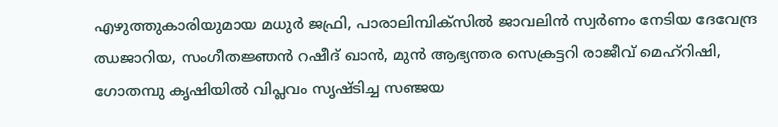എഴുത്തുകാരിയുമായ മധുര്‍ ജഫ്രി, പാരാലിമ്പിക്സില്‍ ജാവലിന്‍ സ്വര്‍ണം നേടിയ ദേവേന്ദ്ര ഝജാറിയ, സംഗീതജ്ഞന്‍ റഷീദ് ഖാന്‍, മുന്‍ ആഭ്യന്തര സെക്രട്ടറി രാജീവ് മെഹ്റിഷി, ഗോതമ്പു കൃഷിയില്‍ വിപ്ലവം സൃഷ്ടിച്ച സഞ്ജയ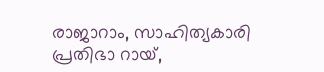രാജാറാം, സാഹിത്യകാരി പ്രതിഭാ റായ്,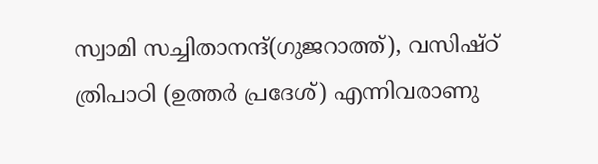സ്വാമി സച്ചിതാനന്ദ്(ഗുജറാത്ത്), വസിഷ്ഠ് ത്രിപാഠി (ഉത്തര്‍ പ്രദേശ്) എന്നിവരാണു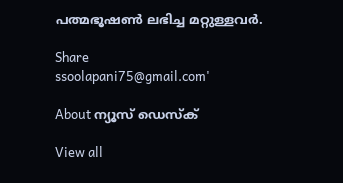പത്മഭൂഷണ്‍ ലഭിച്ച മറ്റുള്ളവര്‍.

Share
ssoolapani75@gmail.com'

About ന്യൂസ് ഡെസ്ക്

View all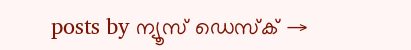posts by ന്യൂസ് ഡെസ്ക് →